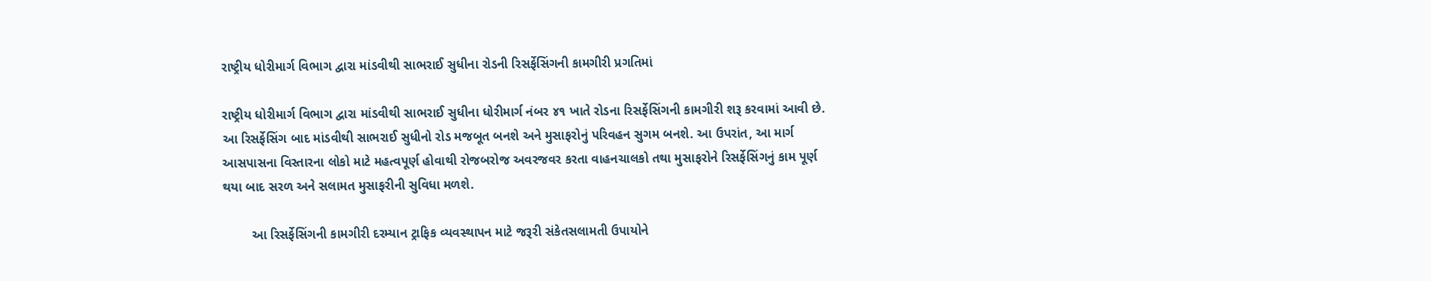રાષ્ટ્રીય ધોરીમાર્ગ વિભાગ દ્વારા માંડવીથી સાભરાઈ સુધીના રોડની રિસર્ફેસિંગની કામગીરી પ્રગતિમાં

રાષ્ટ્રીય ધોરીમાર્ગ વિભાગ દ્વારા માંડવીથી સાભરાઈ સુધીના ધોરીમાર્ગ નંબર ૪૧ ખાતે રોડના રિસર્ફેસિંગની કામગીરી શરૂ કરવામાં આવી છે. આ રિસર્ફેસિંગ બાદ માંડવીથી સાભરાઈ સુધીનો રોડ મજબૂત બનશે અને મુસાફરોનું પરિવહન સુગમ બનશે. આ ઉપરાંત, આ માર્ગ આસપાસના વિસ્તારના લોકો માટે મહત્વપૂર્ણ હોવાથી રોજબરોજ અવરજવર કરતા વાહનચાલકો તથા મુસાફરોને રિસર્ફેસિંગનું કામ પૂર્ણ થયા બાદ સરળ અને સલામત મુસાફરીની સુવિધા મળશે.

        આ રિસર્ફેસિંગની કામગીરી દરમ્યાન ટ્રાફિક વ્યવસ્થાપન માટે જરૂરી સંકેતસલામતી ઉપાયોને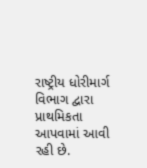રાષ્ટ્રીય ધોરીમાર્ગ વિભાગ દ્વારા પ્રાથમિકતા આપવામાં આવી રહી છે.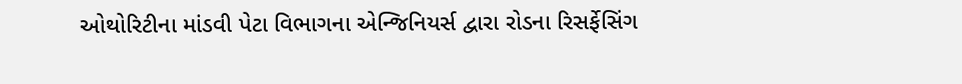ઓથોરિટીના માંડવી પેટા વિભાગના એન્જિનિયર્સ દ્વારા રોડના રિસર્ફેસિંગ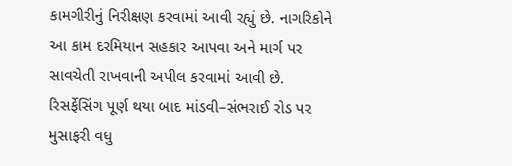કામગીરીનું નિરીક્ષણ કરવામાં આવી રહ્યું છે. નાગરિકોને આ કામ દરમિયાન સહકાર આપવા અને માર્ગ પર સાવચેતી રાખવાની અપીલ કરવામાં આવી છે. રિસર્ફેસિંગ પૂર્ણ થયા બાદ માંડવી–સંભરાઈ રોડ પર મુસાફરી વધુ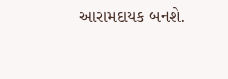આરામદાયક બનશે.